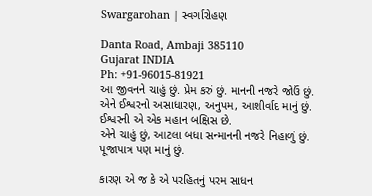Swargarohan | સ્વર્ગારોહણ

Danta Road, Ambaji 385110
Gujarat INDIA
Ph: +91-96015-81921
આ જીવનને ચાહું છું. પ્રેમ કરું છું. માનની નજરે જોઉં છું.
એને ઈશ્વરનો અસાધારણ, અનુપમ, આશીર્વાદ માનું છું.
ઈશ્વરની એ એક મહાન બક્ષિસ છે.
એને ચાહું છું, આટલા બધા સન્માનની નજરે નિહાળું છું.
પૂજાપાત્ર પણ માનું છું.

કારણ એ જ કે એ પરહિતનું પરમ સાધન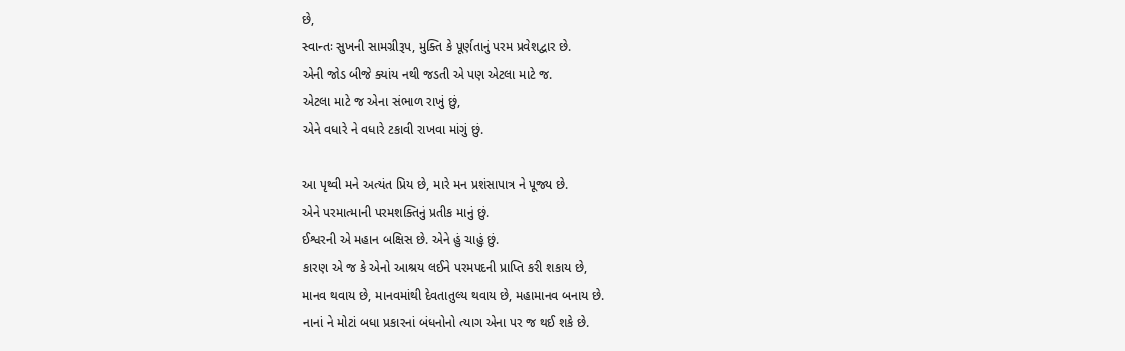છે,
સ્વાન્તઃ સુખની સામગ્રીરૂપ, મુક્તિ કે પૂર્ણતાનું પરમ પ્રવેશદ્વાર છે.
એની જોડ બીજે ક્યાંય નથી જડતી એ પણ એટલા માટે જ.
એટલા માટે જ એના સંભાળ રાખું છું,
એને વધારે ને વધારે ટકાવી રાખવા માંગું છું.

આ પૃથ્વી મને અત્યંત પ્રિય છે, મારે મન પ્રશંસાપાત્ર ને પૂજ્ય છે.
એને પરમાત્માની પરમશક્તિનું પ્રતીક માનું છું.
ઈશ્વરની એ મહાન બક્ષિસ છે. એને હું ચાહું છું.
કારણ એ જ કે એનો આશ્રય લઈને પરમપદની પ્રાપ્તિ કરી શકાય છે,
માનવ થવાય છે, માનવમાંથી દેવતાતુલ્ય થવાય છે, મહામાનવ બનાય છે.
નાનાં ને મોટાં બધા પ્રકારનાં બંધનોનો ત્યાગ એના પર જ થઈ શકે છે.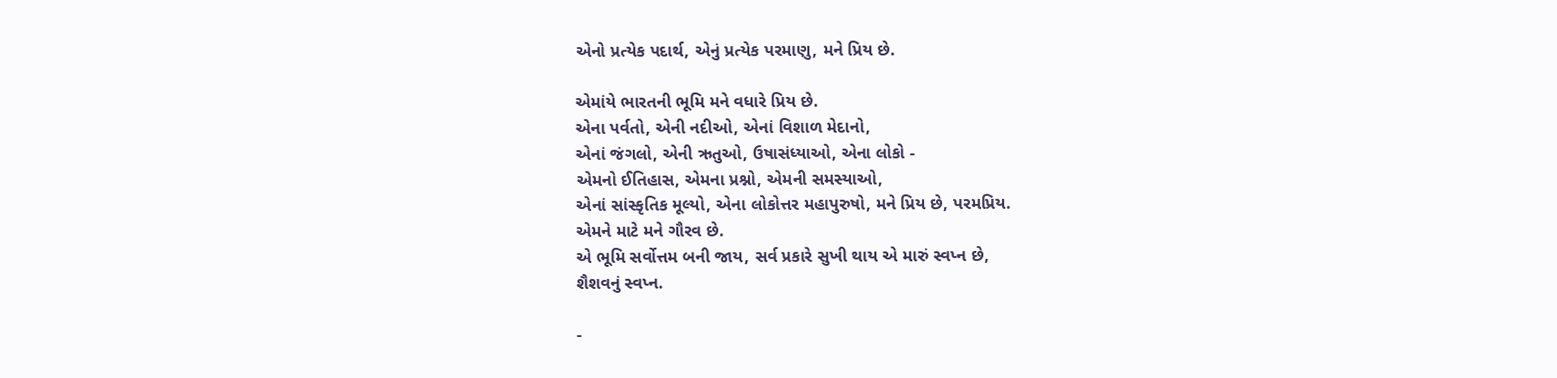એનો પ્રત્યેક પદાર્થ, એનું પ્રત્યેક પરમાણુ, મને પ્રિય છે.

એમાંયે ભારતની ભૂમિ મને વધારે પ્રિય છે.
એના પર્વતો, એની નદીઓ, એનાં વિશાળ મેદાનો,
એનાં જંગલો, એની ઋતુઓ, ઉષાસંધ્યાઓ, એના લોકો -
એમનો ઈતિહાસ, એમના પ્રશ્નો, એમની સમસ્યાઓ,
એનાં સાંસ્કૃતિક મૂલ્યો, એના લોકોત્તર મહાપુરુષો, મને પ્રિય છે, પરમપ્રિય.
એમને માટે મને ગૌરવ છે.
એ ભૂમિ સર્વોત્તમ બની જાય, સર્વ પ્રકારે સુખી થાય એ મારું સ્વપ્ન છે,
શૈશવનું સ્વપ્ન.

-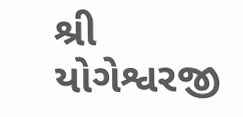શ્રી યોગેશ્વરજી